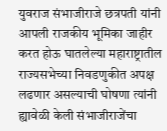युवराज संभाजीराजे छत्रपती यांनी आपली राजकीय भूमिका जाहीर करत होऊ घातलेल्या महाराष्ट्रातील राज्यसभेच्या निवडणुकीत अपक्ष लढणार असल्याची घोषणा त्यांनी ह्यावेळी केली संभाजीराजेंचा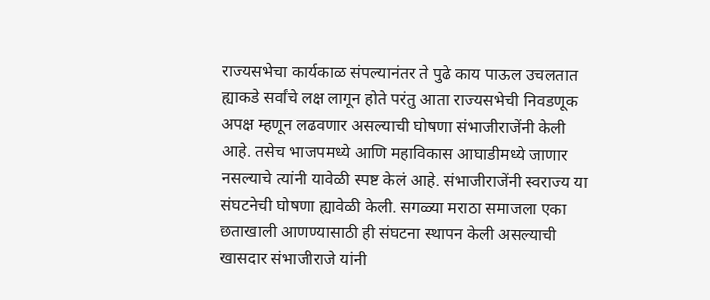राज्यसभेचा कार्यकाळ संपल्यानंतर ते पुढे काय पाऊल उचलतात ह्याकडे सर्वांचे लक्ष लागून होते परंतु आता राज्यसभेची निवडणूक अपक्ष म्हणून लढवणार असल्याची घोषणा संभाजीराजेंनी केली आहे. तसेच भाजपमध्ये आणि महाविकास आघाडीमध्ये जाणार नसल्याचे त्यांनी यावेळी स्पष्ट केलं आहे. संभाजीराजेंनी स्वराज्य या संघटनेची घोषणा ह्यावेळी केली. सगळ्या मराठा समाजला एका छताखाली आणण्यासाठी ही संघटना स्थापन केली असल्याची खासदार संभाजीराजे यांनी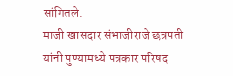सांगितले.
माजी खासदार संभाजीराजे छत्रपती यांनी पुण्यामध्ये पत्रकार परिषद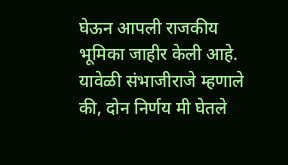घेऊन आपली राजकीय भूमिका जाहीर केली आहे. यावेळी संभाजीराजे म्हणाले की, दोन निर्णय मी घेतले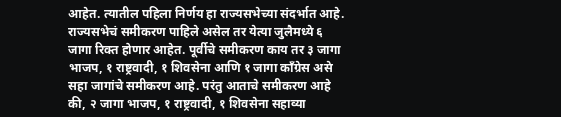आहेत. त्यातील पहिला निर्णय हा राज्यसभेच्या संदर्भात आहे. राज्यसभेचं समीकरण पाहिले असेल तर येत्या जुलैमध्ये ६ जागा रिक्त होणार आहेत. पूर्वीचे समीकरण काय तर ३ जागा भाजप, १ राष्ट्रवादी, १ शिवसेना आणि १ जागा काँग्रेस असे सहा जागांचे समीकरण आहे. परंतु आताचे समीकरण आहे की, २ जागा भाजप, १ राष्ट्रवादी, १ शिवसेना सहाव्या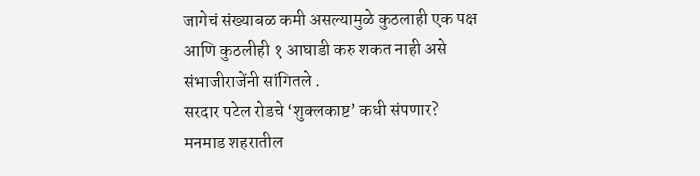जागेचं संख्याबळ कमी असल्यामुळे कुठलाही एक पक्ष आणि कुठलीही १ आघाडी करु शकत नाही असे संभाजीराजेंनी सांगितले .
सरदार पटेल रोडचे ‘शुक्लकाष्ट’ कधी संपणार?
मनमाड शहरातील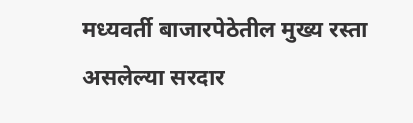मध्यवर्ती बाजारपेठेतील मुख्य रस्ता असलेल्या सरदार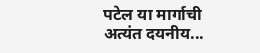पटेल या मार्गाची अत्यंत दयनीय...